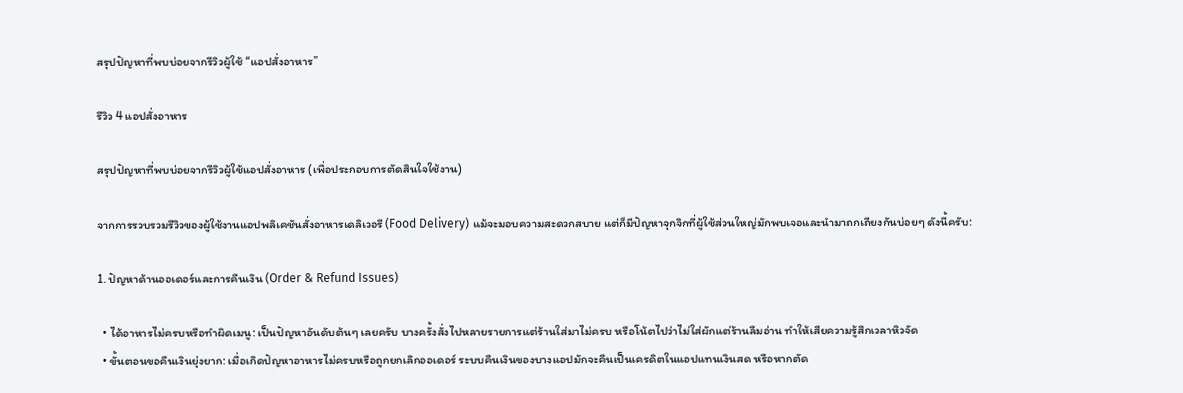สรุปปัญหาที่พบบ่อยจากรีวิวผู้ใช้ “แอปสั่งอาหาร”

รีวิว 4 แอปสั่งอาหาร

สรุปปัญหาที่พบบ่อยจากรีวิวผู้ใช้แอปสั่งอาหาร (เพื่อประกอบการตัดสินใจใช้งาน)

จากการรวบรวมรีวิวของผู้ใช้งานแอปพลิเคชันสั่งอาหารเดลิเวอรี (Food Delivery) แม้จะมอบความสะดวกสบาย แต่ก็มีปัญหาจุกจิกที่ผู้ใช้ส่วนใหญ่มักพบเจอและนำมาถกเถียงกันบ่อยๆ ดังนี้ครับ:

1. ปัญหาด้านออเดอร์และการคืนเงิน (Order & Refund Issues)

  • ได้อาหารไม่ครบหรือทำผิดเมนู: เป็นปัญหาอันดับต้นๆ เลยครับ บางครั้งสั่งไปหลายรายการแต่ร้านใส่มาไม่ครบ หรือโน้ตไปว่าไม่ใส่ผักแต่ร้านลืมอ่าน ทำให้เสียความรู้สึกเวลาหิวจัด
  • ขั้นตอนขอคืนเงินยุ่งยาก: เมื่อเกิดปัญหาอาหารไม่ครบหรือถูกยกเลิกออเดอร์ ระบบคืนเงินของบางแอปมักจะคืนเป็นเครดิตในแอปแทนเงินสด หรือหากตัด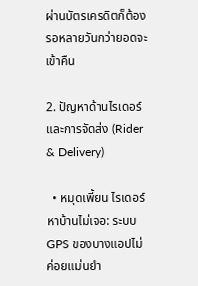ผ่านบัตรเครดิตก็ต้องรอหลายวันกว่ายอดจะเข้าคืน

2. ปัญหาด้านไรเดอร์และการจัดส่ง (Rider & Delivery)

  • หมุดเพี้ยน ไรเดอร์หาบ้านไม่เจอ: ระบบ GPS ของบางแอปไม่ค่อยแม่นยำ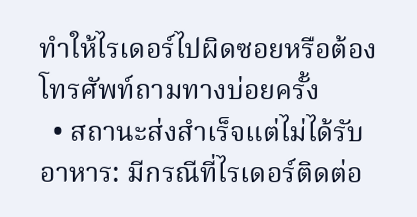ทำให้ไรเดอร์ไปผิดซอยหรือต้องโทรศัพท์ถามทางบ่อยครั้ง
  • สถานะส่งสำเร็จแต่ไม่ได้รับอาหาร: มีกรณีที่ไรเดอร์ติดต่อ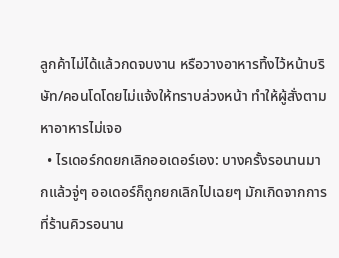ลูกค้าไม่ได้แล้วกดจบงาน หรือวางอาหารทิ้งไว้หน้าบริษัท/คอนโดโดยไม่แจ้งให้ทราบล่วงหน้า ทำให้ผู้สั่งตามหาอาหารไม่เจอ
  • ไรเดอร์กดยกเลิกออเดอร์เอง: บางครั้งรอนานมากแล้วจู่ๆ ออเดอร์ก็ถูกยกเลิกไปเฉยๆ มักเกิดจากการที่ร้านคิวรอนาน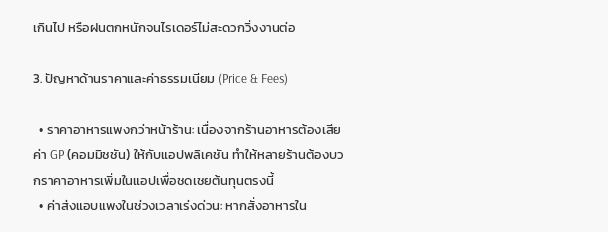เกินไป หรือฝนตกหนักจนไรเดอร์ไม่สะดวกวิ่งงานต่อ

3. ปัญหาด้านราคาและค่าธรรมเนียม (Price & Fees)

  • ราคาอาหารแพงกว่าหน้าร้าน: เนื่องจากร้านอาหารต้องเสียค่า GP (คอมมิชชัน) ให้กับแอปพลิเคชัน ทำให้หลายร้านต้องบวกราคาอาหารเพิ่มในแอปเพื่อชดเชยต้นทุนตรงนี้
  • ค่าส่งแอบแพงในช่วงเวลาเร่งด่วน: หากสั่งอาหารใน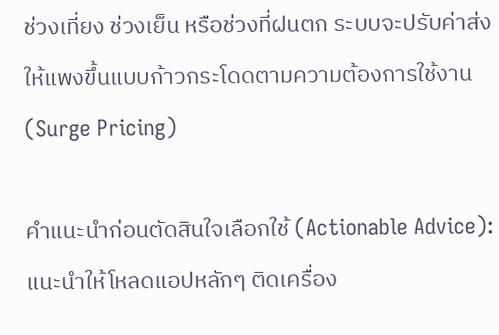ช่วงเที่ยง ช่วงเย็น หรือช่วงที่ฝนตก ระบบจะปรับค่าส่งให้แพงขึ้นแบบก้าวกระโดดตามความต้องการใช้งาน (Surge Pricing)

คำแนะนำก่อนตัดสินใจเลือกใช้ (Actionable Advice): แนะนำให้โหลดแอปหลักๆ ติดเครื่อง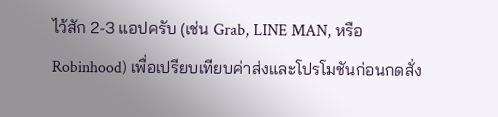ไว้สัก 2-3 แอปครับ (เช่น Grab, LINE MAN, หรือ Robinhood) เพื่อเปรียบเทียบค่าส่งและโปรโมชันก่อนกดสั่ง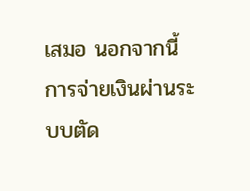เสมอ นอกจากนี้ การจ่ายเงินผ่านระบบตัด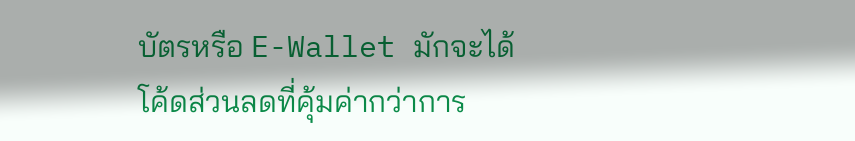บัตรหรือ E-Wallet มักจะได้โค้ดส่วนลดที่คุ้มค่ากว่าการ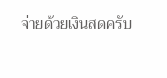จ่ายด้วยเงินสดครับ